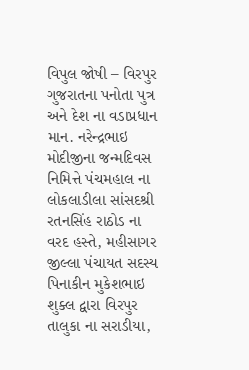વિપુલ જોષી – વિરપુર
ગુજરાતના પનોતા પુત્ર અને દેશ ના વડાપ્રધાન માન. નરેન્દ્રભાઇ મોદીજીના જન્મદિવસ નિમિત્તે પંચમહાલ ના લોકલાડીલા સાંસદશ્રી રતનસિંહ રાઠોડ ના વરદ હસ્તે, મહીસાગર જીલ્લા પંચાયત સદસ્ય પિનાકીન મુકેશભાઇ શુક્લ દ્વારા વિરપુર તાલુકા ના સરાડીયા,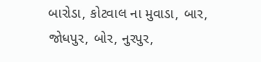બારોડા, કોટવાલ ના મુવાડા, બાર, જોધપુર, બોર, નુરપુર,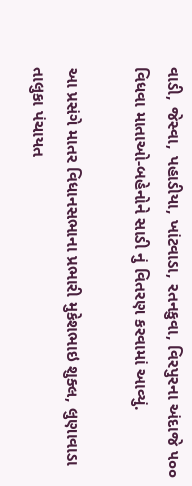વાડી, જેસ્વા, પહાડીયા, ખાંટવાડા, રતનકુવા, વિરપુરના અંદાજે ૫૦૦ વિધવા માતાઓ-બહેનોને સાડી નું વિતરણ કરવામાં આવ્યું.

આ પ્રસંગે માતર વિધાનસભાના પ્રભારી મુકેશભાઇ શુક્લ, લુણાવાડા તાલુકા પંચાયત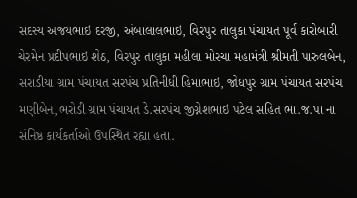સદસ્ય અજયભાઇ દરજી, અંબાલાલભાઇ, વિરપુર તાલુકા પંચાયત પૂર્વ કારોબારી ચેરમેન પ્રદીપભાઇ શેઠ, વિરપુર તાલુકા મહીલા મોરચા મહામંત્રી શ્રીમતી પારુલબેન, સરાડીયા ગ્રામ પંચાયત સરપંચ પ્રતિનીધી હિમાભાઇ, જોધપુર ગ્રામ પંચાયત સરપંચ મણીબેન,ભરોડી ગ્રામ પંચાયત ડે.સરપંચ જીગ્નેશભાઇ પટેલ સહિત ભા.જ.પા ના સંનિષ્ઠ કાર્યકર્તાઓ ઉપસ્થિત રહ્યા હતા.